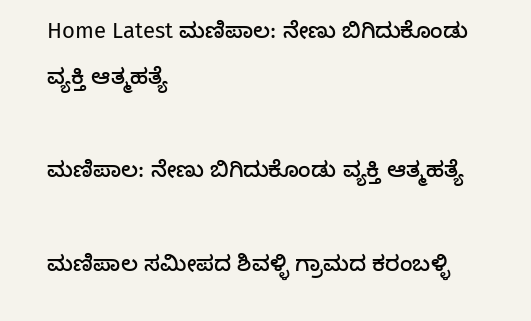Home Latest ಮಣಿಪಾಲ: ನೇಣು ಬಿಗಿದುಕೊಂಡು ವ್ಯಕ್ತಿ ಆತ್ಮಹತ್ಯೆ

ಮಣಿಪಾಲ: ನೇಣು ಬಿಗಿದುಕೊಂಡು ವ್ಯಕ್ತಿ ಆತ್ಮಹತ್ಯೆ

ಮಣಿಪಾಲ ಸಮೀಪದ ಶಿವಳ್ಳಿ ಗ್ರಾಮದ ಕರಂಬಳ್ಳಿ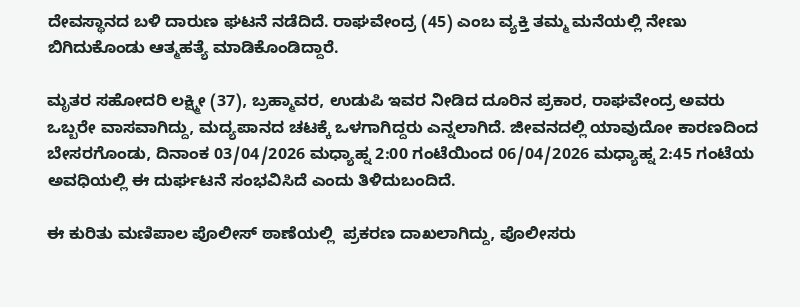ದೇವಸ್ಥಾನದ ಬಳಿ ದಾರುಣ ಘಟನೆ ನಡೆದಿದೆ. ರಾಘವೇಂದ್ರ (45) ಎಂಬ ವ್ಯಕ್ತಿ ತಮ್ಮ ಮನೆಯಲ್ಲಿ ನೇಣು ಬಿಗಿದುಕೊಂಡು ಆತ್ಮಹತ್ಯೆ ಮಾಡಿಕೊಂಡಿದ್ದಾರೆ.

ಮೃತರ ಸಹೋದರಿ ಲಕ್ಷ್ಮೀ (37), ಬ್ರಹ್ಮಾವರ, ಉಡುಪಿ ಇವರ ನೀಡಿದ ದೂರಿನ ಪ್ರಕಾರ, ರಾಘವೇಂದ್ರ ಅವರು ಒಬ್ಬರೇ ವಾಸವಾಗಿದ್ದು, ಮದ್ಯಪಾನದ ಚಟಕ್ಕೆ ಒಳಗಾಗಿದ್ದರು ಎನ್ನಲಾಗಿದೆ. ಜೀವನದಲ್ಲಿ ಯಾವುದೋ ಕಾರಣದಿಂದ ಬೇಸರಗೊಂಡು, ದಿನಾಂಕ 03/04/2026 ಮಧ್ಯಾಹ್ನ 2:00 ಗಂಟೆಯಿಂದ 06/04/2026 ಮಧ್ಯಾಹ್ನ 2:45 ಗಂಟೆಯ ಅವಧಿಯಲ್ಲಿ ಈ ದುರ್ಘಟನೆ ಸಂಭವಿಸಿದೆ ಎಂದು ತಿಳಿದುಬಂದಿದೆ.

ಈ ಕುರಿತು ಮಣಿಪಾಲ ಪೊಲೀಸ್ ಠಾಣೆಯಲ್ಲಿ  ಪ್ರಕರಣ ದಾಖಲಾಗಿದ್ದು, ಪೊಲೀಸರು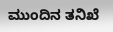ಮುಂದಿನ ತನಿಖೆ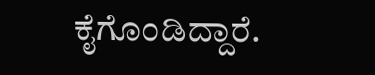ಕೈಗೊಂಡಿದ್ದಾರೆ.